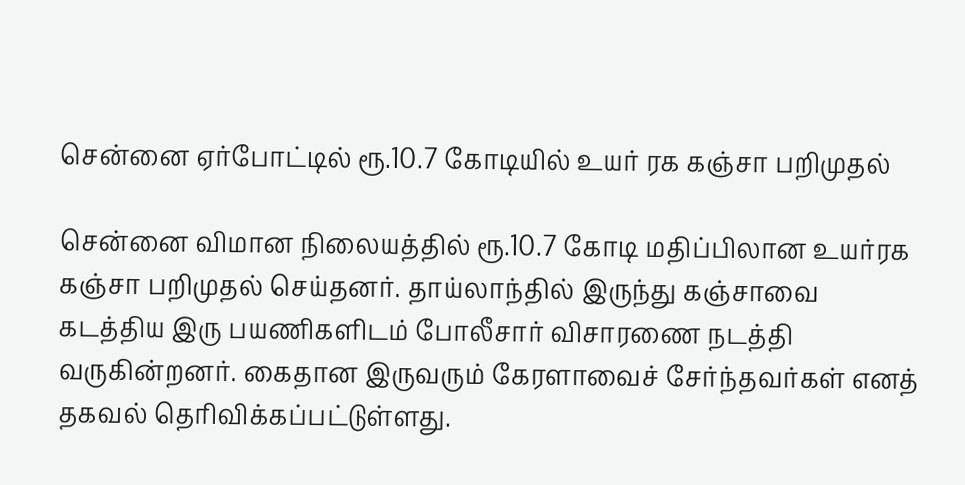சென்னை ஏர்போட்டில் ரூ.10.7 கோடியில் உயர் ரக கஞ்சா பறிமுதல்

சென்னை விமான நிலையத்தில் ரூ.10.7 கோடி மதிப்பிலான உயர்ரக கஞ்சா பறிமுதல் செய்தனர். தாய்லாந்தில் இருந்து கஞ்சாவை கடத்திய இரு பயணிகளிடம் போலீசார் விசாரணை நடத்தி வருகின்றனர். கைதான இருவரும் கேரளாவைச் சேர்ந்தவர்கள் எனத் தகவல் தெரிவிக்கப்பட்டுள்ளது.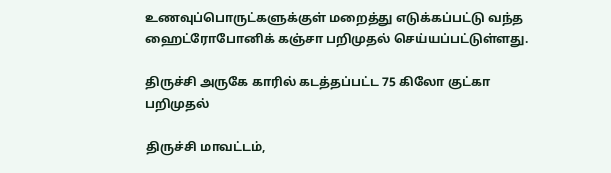உணவுப்பொருட்களுக்குள் மறைத்து எடுக்கப்பட்டு வந்த ஹைட்ரோபோனிக் கஞ்சா பறிமுதல் செய்யப்பட்டுள்ளது.

திருச்சி அருகே காரில் கடத்தப்பட்ட 75 கிலோ குட்கா பறிமுதல்

திருச்சி மாவட்டம்,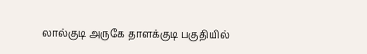லால்குடி அருகே தாளக்குடி பகுதியில்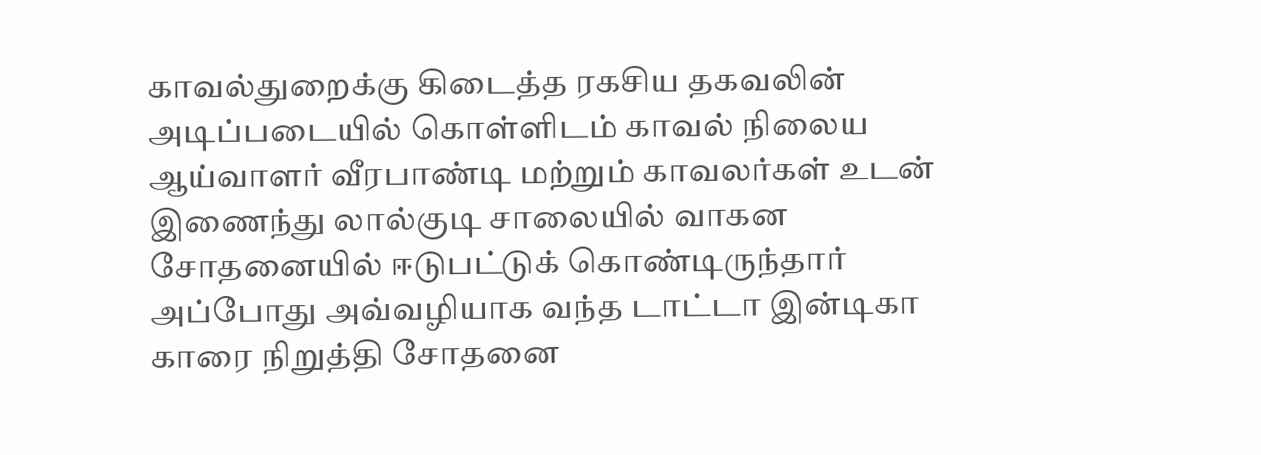காவல்துறைக்கு கிடைத்த ரகசிய தகவலின் அடிப்படையில் கொள்ளிடம் காவல் நிலைய ஆய்வாளர் வீரபாண்டி மற்றும் காவலர்கள் உடன் இணைந்து லால்குடி சாலையில் வாகன சோதனையில் ஈடுபட்டுக் கொண்டிருந்தார் அப்போது அவ்வழியாக வந்த டாட்டா இன்டிகா காரை நிறுத்தி சோதனை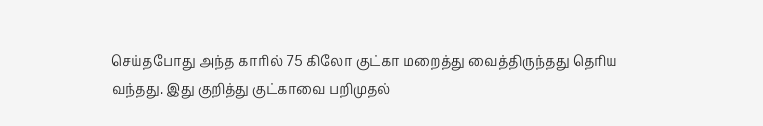செய்தபோது அந்த காரில் 75 கிலோ குட்கா மறைத்து வைத்திருந்தது தெரிய வந்தது. இது குறித்து குட்காவை பறிமுதல்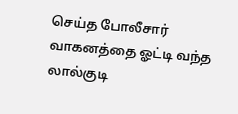செய்த போலீசார் வாகனத்தை ஓட்டி வந்த லால்குடி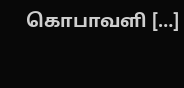கொபாவளி […]